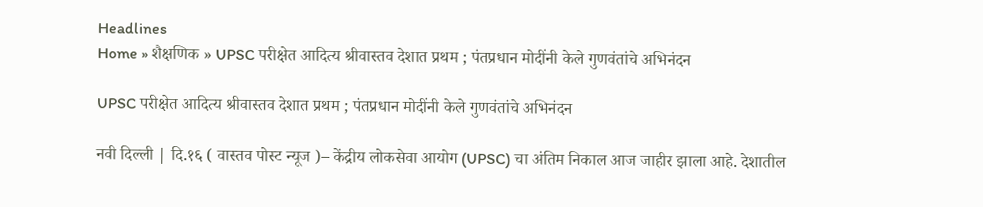Headlines
Home » शैक्षणिक » UPSC परीक्षेत आदित्य श्रीवास्तव देशात प्रथम ; पंतप्रधान मोदींनी केले गुणवंतांचे अभिनंदन

UPSC परीक्षेत आदित्य श्रीवास्तव देशात प्रथम ; पंतप्रधान मोदींनी केले गुणवंतांचे अभिनंदन

नवी दिल्ली | दि.१६ ( वास्तव पोस्ट न्यूज )– केंद्रीय लोकसेवा आयोग (UPSC) चा अंतिम निकाल आज जाहीर झाला आहे. देशातील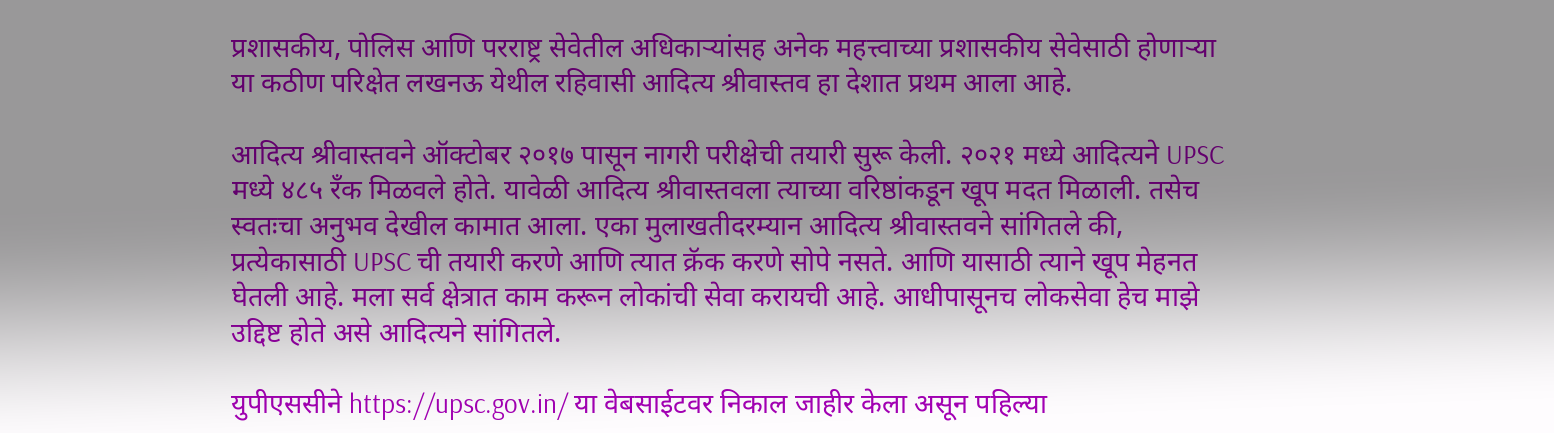प्रशासकीय, पोलिस आणि परराष्ट्र सेवेतील अधिकाऱ्यांसह अनेक महत्त्वाच्या प्रशासकीय सेवेसाठी होणाऱ्या या कठीण परिक्षेत लखनऊ येथील रहिवासी आदित्य श्रीवास्तव हा देशात प्रथम आला आहे.

आदित्य श्रीवास्तवने ऑक्टोबर २०१७ पासून नागरी परीक्षेची तयारी सुरू केली. २०२१ मध्ये आदित्यने UPSC मध्ये ४८५ रँक मिळवले होते. यावेळी आदित्य श्रीवास्तवला त्याच्या वरिष्ठांकडून खूप मदत मिळाली. तसेच स्वतःचा अनुभव देखील कामात आला. एका मुलाखतीदरम्यान आदित्य श्रीवास्तवने सांगितले की, प्रत्येकासाठी UPSC ची तयारी करणे आणि त्यात क्रॅक करणे सोपे नसते. आणि यासाठी त्याने खूप मेहनत घेतली आहे. मला सर्व क्षेत्रात काम करून लोकांची सेवा करायची आहे. आधीपासूनच लोकसेवा हेच माझे उद्दिष्ट होते असे आदित्यने सांगितले.

युपीएससीने https://upsc.gov.in/ या वेबसाईटवर निकाल जाहीर केला असून पहिल्या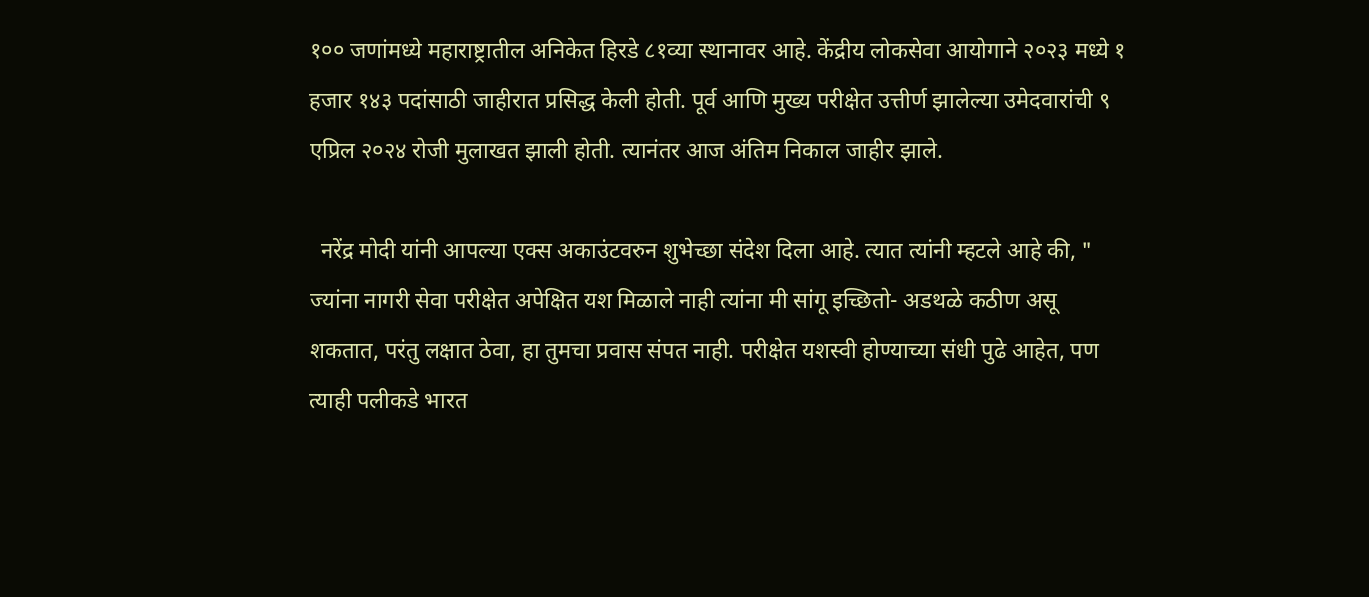१०० जणांमध्ये महाराष्ट्रातील अनिकेत हिरडे ८१व्या स्थानावर आहे. केंद्रीय लोकसेवा आयोगाने २०२३ मध्ये १ हजार १४३ पदांसाठी जाहीरात प्रसिद्ध केली होती. पूर्व आणि मुख्य परीक्षेत उत्तीर्ण झालेल्या उमेदवारांची ९ एप्रिल २०२४ रोजी मुलाखत झाली होती. त्यानंतर आज अंतिम निकाल जाहीर झाले.

  नरेंद्र मोदी यांनी आपल्या एक्स अकाउंटवरुन शुभेच्छा संदेश दिला आहे. त्यात त्यांनी म्हटले आहे की, " ज्यांना नागरी सेवा परीक्षेत अपेक्षित यश मिळाले नाही त्यांना मी सांगू इच्छितो- अडथळे कठीण असू शकतात, परंतु लक्षात ठेवा, हा तुमचा प्रवास संपत नाही. परीक्षेत यशस्वी होण्याच्या संधी पुढे आहेत, पण त्याही पलीकडे भारत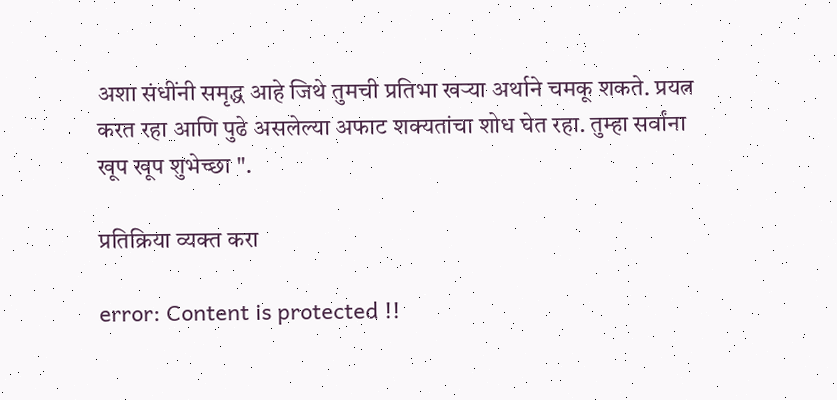अशा संधींनी समृद्ध आहे जिथे तुमची प्रतिभा खऱ्या अर्थाने चमकू शकते. प्रयत्न करत रहा आणि पुढे असलेल्या अफाट शक्यतांचा शोध घेत रहा. तुम्हा सर्वांना खूप खूप शुभेच्छा ".

प्रतिक्रिया व्यक्त करा

error: Content is protected !!